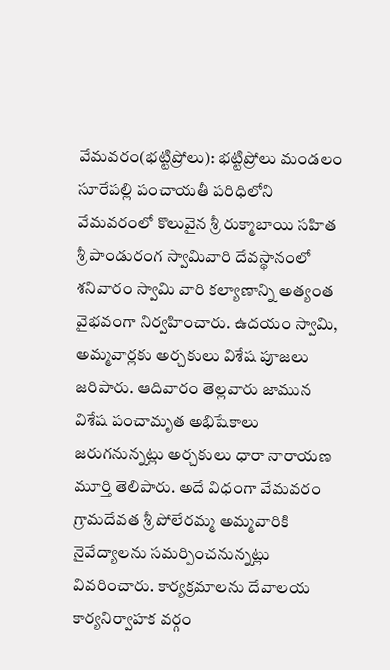వేమవరం(భట్టిప్రోలు): భట్టిప్రోలు మండలం సూరేపల్లి పంచాయతీ పరిధిలోని వేమవరంలో కొలువైన శ్రీ రుక్మాబాయి సహిత శ్రీ పాండురంగ స్వామివారి దేవస్థానంలో శనివారం స్వామి వారి కల్యాణాన్ని అత్యంత వైభవంగా నిర్వహించారు. ఉదయం స్వామి, అమ్మవార్లకు అర్చకులు విశేష పూజలు జరిపారు. ఆదివారం తెల్లవారు జామున విశేష పంచామృత అభిషేకాలు జరుగనున్నట్లు అర్చకులు ధారా నారాయణ మూర్తి తెలిపారు. అదే విధంగా వేమవరం గ్రామదేవత శ్రీ పోలేరమ్మ అమ్మవారికి నైవేద్యాలను సమర్పించనున్నట్లు వివరించారు. కార్యక్రమాలను దేవాలయ కార్యనిర్వాహక వర్గం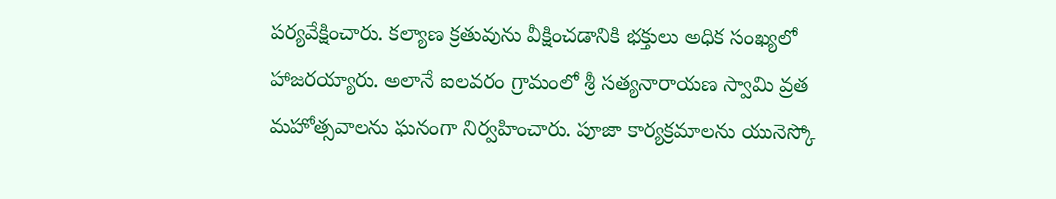పర్యవేక్షించారు. కల్యాణ క్రతువును వీక్షించడానికి భక్తులు అధిక సంఖ్యలో హాజరయ్యారు. అలానే ఐలవరం గ్రామంలో శ్రీ సత్యనారాయణ స్వామి వ్రత మహోత్సవాలను ఘనంగా నిర్వహించారు. పూజా కార్యక్రమాలను యునెస్కో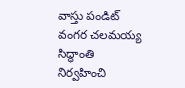వాస్తు పండిట్ వంగర చలమయ్య సిద్ధాంతి నిర్వహించి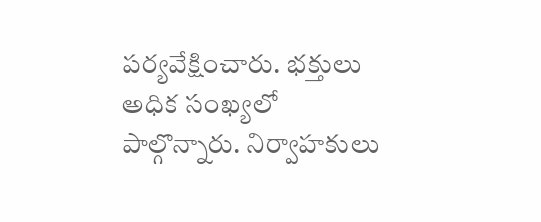పర్యవేక్షించారు. భక్తులు అధిక సంఖ్యలో పాల్గొన్నారు. నిర్వాహకులు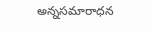అన్నసమారాధన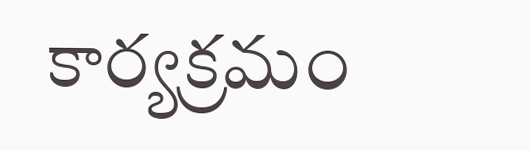కార్యక్రమం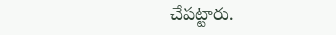చేపట్టారు.